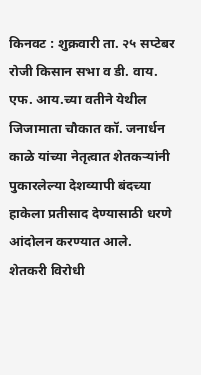किनवट : शुक्रवारी ता. २५ सप्टेबर रोजी किसान सभा व डी. वाय. एफ. आय.च्या वतीने येथील जिजामाता चौकात कॉ. जनार्धन काळे यांच्या नेतृत्वात शेतकऱ्यांनी पुकारलेल्या देशव्यापी बंदच्या हाकेला प्रतीसाद देण्यासाठी धरणे आंदोलन करण्यात आले.
शेतकरी विरोधी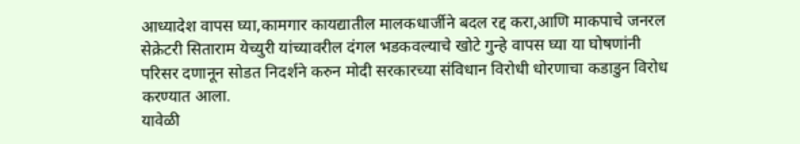आध्यादेश वापस घ्या,कामगार कायद्यातील मालकधार्जीने बदल रद्द करा,आणि माकपाचे जनरल सेक्रेटरी सिताराम येच्युरी यांच्यावरील दंगल भडकवल्याचे खोटे गुन्हे वापस घ्या या घोषणांनी परिसर दणानून सोडत निदर्शने करुन मोदी सरकारच्या संविधान विरोधी धोरणाचा कडाडुन विरोध करण्यात आला.
यावेळी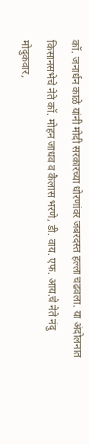कॉ. जनार्धन काळे यांनी मोदी सरकारच्या धोरणांवर जबरदस्त हल्ला चढवला. या अंदोलनात किसानसभेचे नेते कॉ. मोहन जाधव व कैलास भरणे, डी. वाय. एफ. आय.चे नेते नंदु मोदुकवार,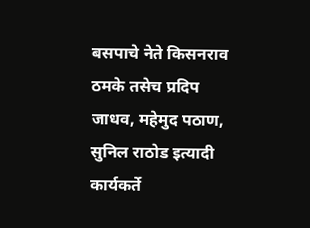बसपाचे नेते किसनराव ठमके तसेच प्रदिप जाधव, महेमुद पठाण, सुनिल राठोड इत्यादी कार्यकर्ते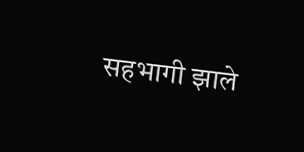सहभागी झाले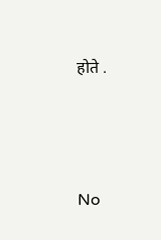होते .




No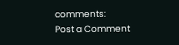comments:
Post a Comment